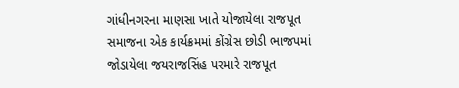ગાંધીનગરના માણસા ખાતે યોજાયેલા રાજપૂત સમાજના એક કાર્યક્રમમાં કોંગ્રેસ છોડી ભાજપમાં જોડાયેલા જયરાજસિંહ પરમારે રાજપૂત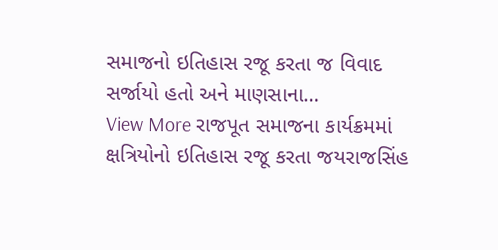સમાજનો ઇતિહાસ રજૂ કરતા જ વિવાદ સર્જાયો હતો અને માણસાના…
View More રાજપૂત સમાજના કાર્યક્રમમાં ક્ષત્રિયોનો ઇતિહાસ રજૂ કરતા જયરાજસિંહ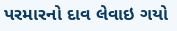પરમારનો દાવ લેવાઇ ગયો